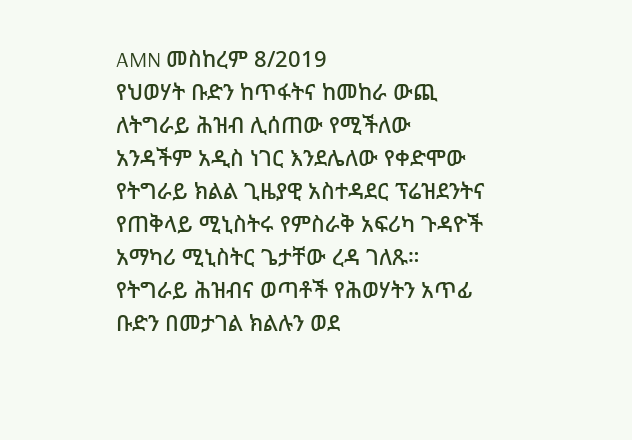AMN መስከረም 8/2019
የህወሃት ቡድን ከጥፋትና ከመከራ ውጪ ለትግራይ ሕዝብ ሊሰጠው የሚችለው አንዳችም አዲስ ነገር እንደሌለው የቀድሞው የትግራይ ክልል ጊዜያዊ አስተዳደር ፕሬዝደንትና የጠቅላይ ሚኒስትሩ የምስራቅ አፍሪካ ጉዳዮች አማካሪ ሚኒስትር ጌታቸው ረዳ ገለጹ።
የትግራይ ሕዝብና ወጣቶች የሕወሃትን አጥፊ ቡድን በመታገል ክልሉን ወደ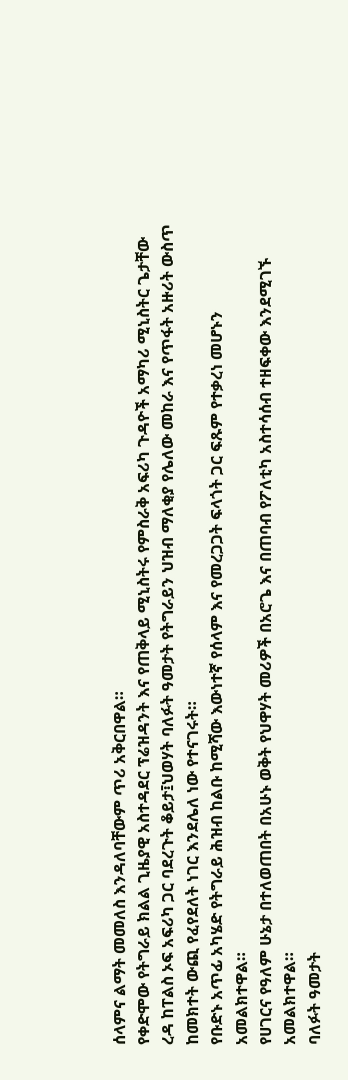ሰላምና ልማት መመለስ እንዳለባቸውም ጥሪ አቅርበዋል።
የቀድሞው የትግራይ ክልል ጊዜያዊ አስተዳደር ፕሬዝዳንት እና የጠቅላይ ሚኒስትሩ የምስራቅ አፍሪካ ጉዳዮች አማካሪ ሚኒስትር ጌታቸው ረዳ ከፐልስ ኦፍ አፍሪካ ጋር ባደረጉት ቆይታ፤ህወሃት ባለፉት ዓመታት የትግራይን ህዝብ ማለቂያ የሌለው መከራ እና የጥፋት አዙሪት ውስጥ ከመክተት ውጪ የፈየደለት ነገር እንደሌለ ነው የተናገሩት።
የቡድኑ አጥፊ አካሄድ የትግራይ ሕዝብ ከልቡ ከሚሻው እውነተኛ የሰላም እና የመረጋጋት ፍላጎት ጋር ፍጹም የተቃረነ መሆኑን አመልክተዋል።
የሀገርና የዓለም ሁኔታ በተለወጠበት በአሁኑ ወቅት የህዋሃት መሪዎች በአሮጌ እና በጠባብ የፖለቲካ አስተሳሰብ ተዘፍቀው እንደሚገኙ አመልክተዋል።
ባለፉት ዓመታት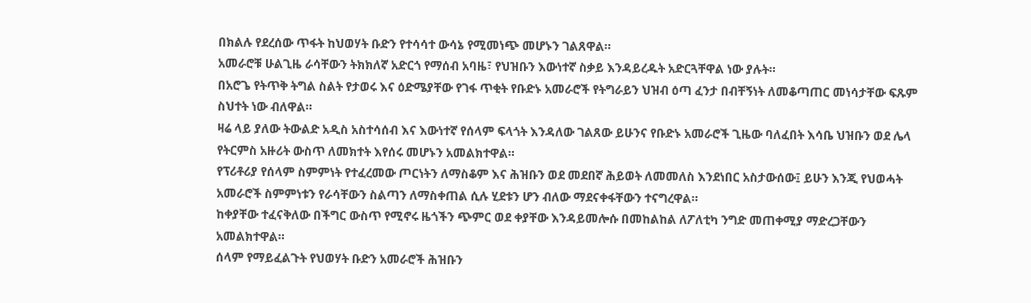በክልሉ የደረሰው ጥፋት ከህወሃት ቡድን የተሳሳተ ውሳኔ የሚመነጭ መሆኑን ገልጸዋል።
አመራሮቹ ሁልጊዜ ራሳቸውን ትክክለኛ አድርጎ የማሰብ አባዜ፣ የህዝቡን እውነተኛ ስቃይ እንዳይረዱት አድርጓቸዋል ነው ያሉት።
በአሮጌ የትጥቅ ትግል ስልት የታወሩ እና ዕድሜያቸው የገፋ ጥቂት የቡድኑ አመራሮች የትግራይን ህዝብ ዕጣ ፈንታ በብቸኝነት ለመቆጣጠር መነሳታቸው ፍጹም ስህተት ነው ብለዋል።
ዛሬ ላይ ያለው ትውልድ አዲስ አስተሳሰብ እና እውነተኛ የሰላም ፍላጎት እንዳለው ገልጸው ይሁንና የቡድኑ አመራሮች ጊዜው ባለፈበት እሳቤ ህዝቡን ወደ ሌላ የትርምስ አዙሪት ውስጥ ለመክተት እየሰሩ መሆኑን አመልክተዋል።
የፕሪቶሪያ የሰላም ስምምነት የተፈረመው ጦርነትን ለማስቆም እና ሕዝቡን ወደ መደበኛ ሕይወት ለመመለስ እንደነበር አስታውሰው፤ ይሁን እንጂ የህወሓት አመራሮች ስምምነቱን የራሳቸውን ስልጣን ለማስቀጠል ሲሉ ሂደቱን ሆን ብለው ማደናቀፋቸውን ተናግረዋል።
ከቀያቸው ተፈናቅለው በችግር ውስጥ የሚኖሩ ዜጎችን ጭምር ወደ ቀያቸው እንዳይመሎሱ በመከልከል ለፖለቲካ ንግድ መጠቀሚያ ማድረጋቸውን አመልክተዋል።
ሰላም የማይፈልጉት የህወሃት ቡድን አመራሮች ሕዝቡን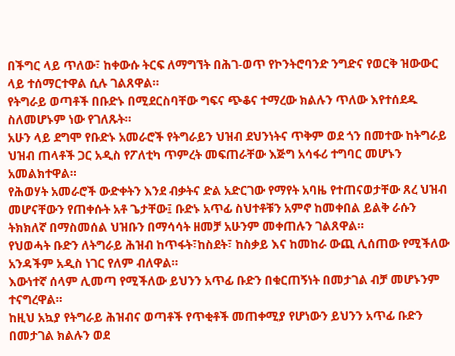በችግር ላይ ጥለው፣ ከቀውሱ ትርፍ ለማግኘት በሕገ-ወጥ የኮንትሮባንድ ንግድና የወርቅ ዝውውር ላይ ተሰማርተዋል ሲሉ ገልጸዋል።
የትግራይ ወጣቶች በቡድኑ በሚደርስባቸው ግፍና ጭቆና ተማረው ክልሉን ጥለው እየተሰደዱ ስለመሆኑም ነው የገለጹት።
አሁን ላይ ደግሞ የቡድኑ አመራሮች የትግራይን ህዝብ ደህንነትና ጥቅም ወደ ጎን በመተው ከትግራይ ህዝብ ጠላቶች ጋር አዲስ የፖለቲካ ጥምረት መፍጠራቸው እጅግ አሳፋሪ ተግባር መሆኑን አመልክተዋል።
የሕወሃት አመራሮች ውድቀትን እንደ ብቃትና ድል አድርገው የማየት አባዜ የተጠናወታቸው ጸረ ህዝብ መሆናቸውን የጠቀሱት አቶ ጌታቸው፤ ቡድኑ አጥፊ ስህተቶቹን አምኖ ከመቀበል ይልቅ ራሱን ትክክለኛ በማስመሰል ህዝቡን በማሳሳት ዘመቻ አሁንም መቀጠሉን ገልጸዋል።
የህወሓት ቡድን ለትግራይ ሕዝብ ከጥፋት፣ከስደት፣ ከስቃይ እና ከመከራ ውጪ ሊሰጠው የሚችለው አንዳችም አዲስ ነገር የለም ብለዋል።
እውነተኛ ሰላም ሊመጣ የሚችለው ይህንን አጥፊ ቡድን በቁርጠኝነት በመታገል ብቻ መሆኑንም ተናግረዋል።
ከዚህ አኳያ የትግራይ ሕዝብና ወጣቶች የጥቂቶች መጠቀሚያ የሆነውን ይህንን አጥፊ ቡድን በመታገል ክልሉን ወደ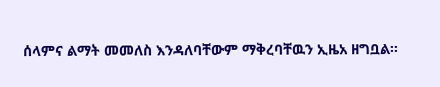ሰላምና ልማት መመለስ እንዳለባቸውም ማቅረባቸዉን ኢዜአ ዘግቧል፡፡